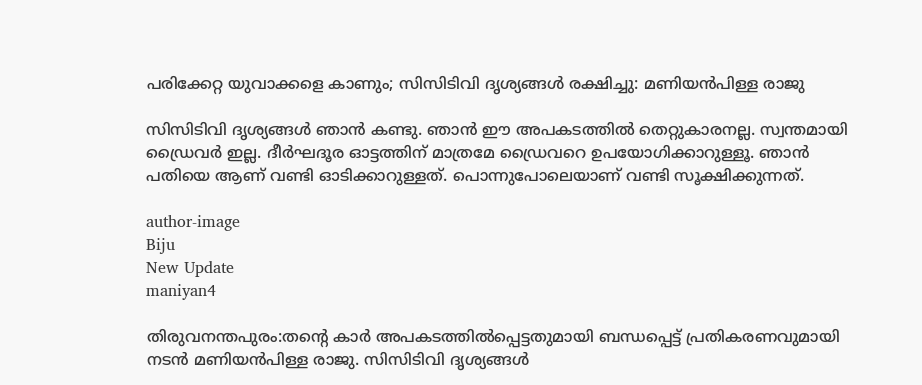പരിക്കേറ്റ യുവാക്കളെ കാണും; സിസിടിവി ദൃശ്യങ്ങള്‍ രക്ഷിച്ചു: മണിയന്‍പിള്ള രാജു

സിസിടിവി ദൃശ്യങ്ങള്‍ ഞാന്‍ കണ്ടു. ഞാന്‍ ഈ അപകടത്തില്‍ തെറ്റുകാരനല്ല. സ്വന്തമായി ഡ്രൈവര്‍ ഇല്ല. ദീര്‍ഘദൂര ഓട്ടത്തിന് മാത്രമേ ഡ്രൈവറെ ഉപയോഗിക്കാറുള്ളൂ. ഞാന്‍ പതിയെ ആണ് വണ്ടി ഓടിക്കാറുള്ളത്. പൊന്നുപോലെയാണ് വണ്ടി സൂക്ഷിക്കുന്നത്.

author-image
Biju
New Update
maniyan4

തിരുവനന്തപുരം:തന്റെ കാര്‍ അപകടത്തില്‍പ്പെട്ടതുമായി ബന്ധപ്പെട്ട് പ്രതികരണവുമായി നടന്‍ മണിയന്‍പിള്ള രാജു. സിസിടിവി ദൃശ്യങ്ങള്‍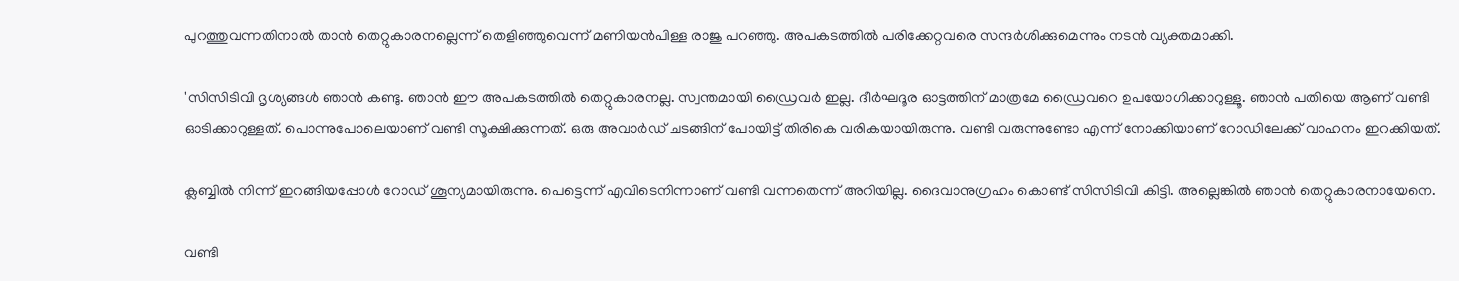പുറത്തുവന്നതിനാല്‍ താന്‍ തെറ്റുകാരനല്ലെന്ന് തെളിഞ്ഞുവെന്ന് മണിയന്‍പിള്ള രാജു പറഞ്ഞു. അപകടത്തില്‍ പരിക്കേറ്റവരെ സന്ദര്‍ശിക്കുമെന്നും നടന്‍ വ്യക്തമാക്കി.

'സിസിടിവി ദൃശ്യങ്ങള്‍ ഞാന്‍ കണ്ടു. ഞാന്‍ ഈ അപകടത്തില്‍ തെറ്റുകാരനല്ല. സ്വന്തമായി ഡ്രൈവര്‍ ഇല്ല. ദീര്‍ഘദൂര ഓട്ടത്തിന് മാത്രമേ ഡ്രൈവറെ ഉപയോഗിക്കാറുള്ളൂ. ഞാന്‍ പതിയെ ആണ് വണ്ടി ഓടിക്കാറുള്ളത്. പൊന്നുപോലെയാണ് വണ്ടി സൂക്ഷിക്കുന്നത്. ഒരു അവാര്‍ഡ് ചടങ്ങിന് പോയിട്ട് തിരികെ വരികയായിരുന്നു. വണ്ടി വരുന്നുണ്ടോ എന്ന് നോക്കിയാണ് റോഡിലേക്ക് വാഹനം ഇറക്കിയത്.

ക്ലബ്ബില്‍ നിന്ന് ഇറങ്ങിയപ്പോള്‍ റോഡ് ശൂന്യമായിരുന്നു. പെട്ടെന്ന് എവിടെനിന്നാണ് വണ്ടി വന്നതെന്ന് അറിയില്ല. ദൈവാനുഗ്രഹം കൊണ്ട് സിസിടിവി കിട്ടി. അല്ലെങ്കില്‍ ഞാന്‍ തെറ്റുകാരനായേനെ.

വണ്ടി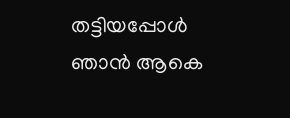തട്ടിയപ്പോള്‍ ഞാന്‍ ആകെ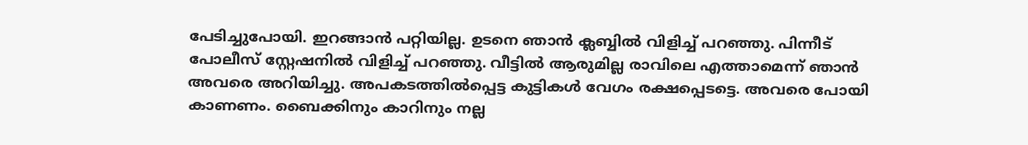പേടിച്ചുപോയി. ഇറങ്ങാന്‍ പറ്റിയില്ല. ഉടനെ ഞാന്‍ ക്ലബ്ബില്‍ വിളിച്ച് പറഞ്ഞു. പിന്നീട് പോലീസ് സ്റ്റേഷനില്‍ വിളിച്ച് പറഞ്ഞു. വീട്ടില്‍ ആരുമില്ല രാവിലെ എത്താമെന്ന് ഞാന്‍ അവരെ അറിയിച്ചു. അപകടത്തില്‍പ്പെട്ട കുട്ടികള്‍ വേഗം രക്ഷപ്പെടട്ടെ. അവരെ പോയി കാണണം. ബൈക്കിനും കാറിനും നല്ല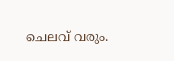ചെലവ് വരും.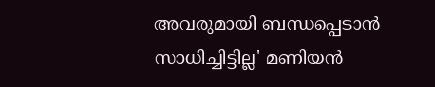അവരുമായി ബന്ധപ്പെടാന്‍ സാധിച്ചിട്ടില്ല' മണിയന്‍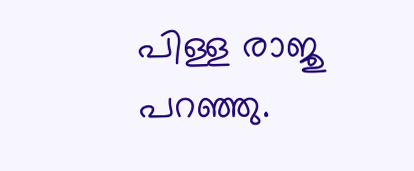പിള്ള രാജു പറഞ്ഞു.